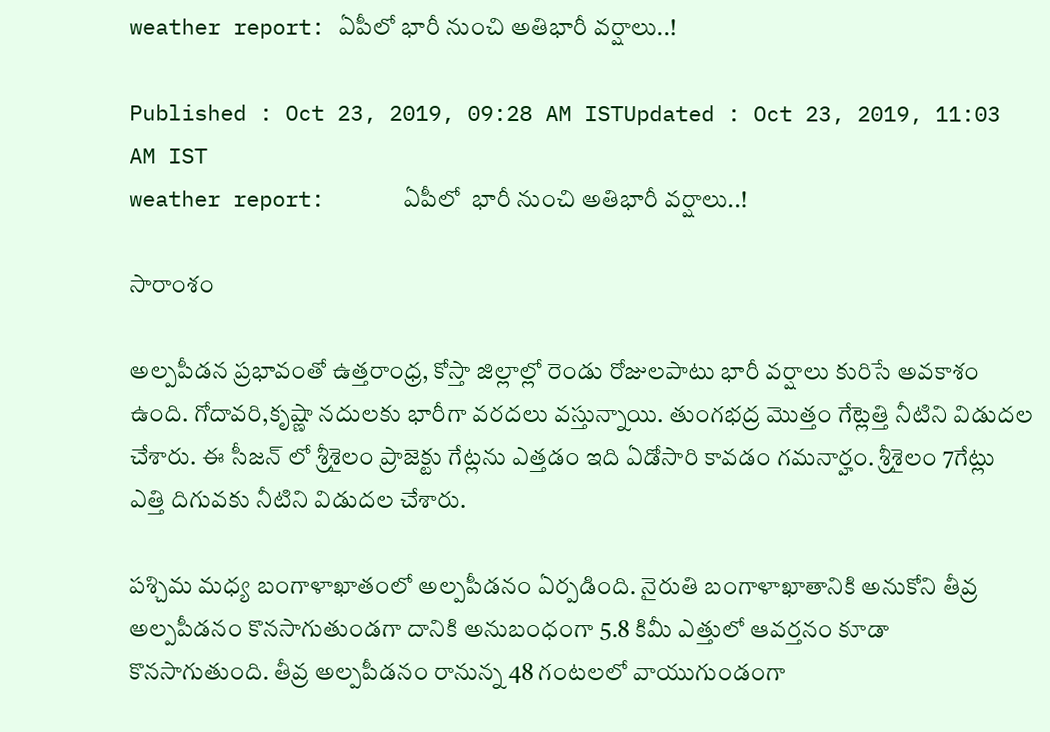weather report: ఏపీలో భారీ నుంచి అతిభారీ వర్షాలు..!

Published : Oct 23, 2019, 09:28 AM ISTUpdated : Oct 23, 2019, 11:03 AM IST
weather report:      ఏపీలో  భారీ నుంచి అతిభారీ వర్షాలు..!

సారాంశం

అల్పపీడన ప్రభావంతో ఉత్తరాంధ్ర, కోస్తా జిల్లాల్లో రెండు రోజులపాటు భారీ వర్షాలు కురిసే అవకాశం ఉంది. గోదావరి,కృష్ణా నదులకు భారీగా వరదలు వస్తున్నాయి. తుంగభద్ర మొత్తం గేట్లెత్తి నీటిని విడుదల చేశారు. ఈ సీజన్ లో శ్రీశైలం ప్రాజెక్టు గేట్లను ఎత్తడం ఇది ఏడోసారి కావడం గమనార్హం. శ్రీశైలం 7గేట్లు ఎత్తి దిగువకు నీటిని విడుదల చేశారు.

పశ్చిమ మధ్య బంగాళాఖాతంలో అల్పపీడనం ఏర్పడింది. నైరుతి బంగాళాఖాతానికి అనుకోని తీవ్ర అల్పపీడనం కొనసాగుతుండగా దానికి అనుబంధంగా 5.8 కిమీ ఎత్తులో ఆవర్తనం కూడా కొనసాగుతుంది. తీవ్ర అల్పపీడనం రానున్న 48 గంటలలో వాయుగుండంగా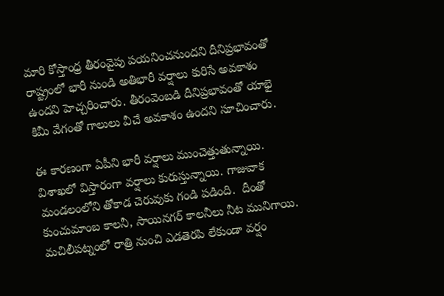మారి కోస్తాంధ్ర తీరంవైపు పయనించనుందని దీనిప్రభావంతో రాష్ట్రంలో భారీ నుండి అతిభారీ వర్షాలు కురిసే అవకాశం ఉందని హెచ్చరించారు. తీరంవెంబడి దీనిప్రభావంతో యాభై కిమీ వేగంతో గాలులు వీచే అవకాశం ఉందని సూచించారు.

ఈ కారణంగా ఏపీని భారీ వర్షాలు ముంచెత్తుతున్నాయి. విశాఖలో విస్తారంగా వర్షాలు కురుస్తున్నాయి. గాజువాక మండలంలోని తోకాడ చెరువుకు గండి పడింది.  దీంతో కుంచుమాంబ కాలనీ, సాయినగర్ కాలనీలు నీట మునిగాయి. మచిలీపట్నంలో రాత్రి నుంచి ఎడతెరపి లేకుండా వర్షం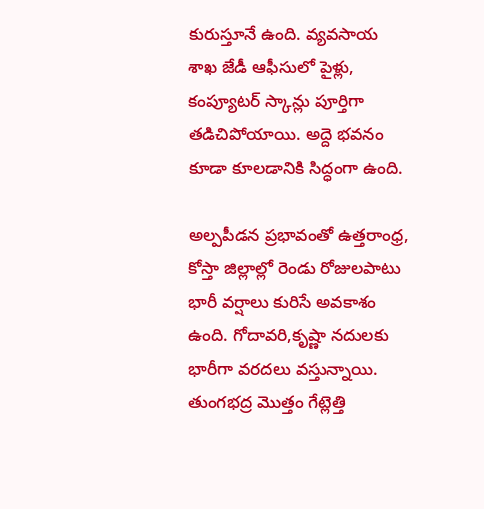కురుస్తూనే ఉంది. వ్యవసాయ శాఖ జేడీ ఆఫీసులో పైళ్లు, కంప్యూటర్ స్కాన్లు పూర్తిగా తడిచిపోయాయి. అద్దె భవనం కూడా కూలడానికి సిద్ధంగా ఉంది.

అల్పపీడన ప్రభావంతో ఉత్తరాంధ్ర, కోస్తా జిల్లాల్లో రెండు రోజులపాటు భారీ వర్షాలు కురిసే అవకాశం ఉంది. గోదావరి,కృష్ణా నదులకు భారీగా వరదలు వస్తున్నాయి. తుంగభద్ర మొత్తం గేట్లెత్తి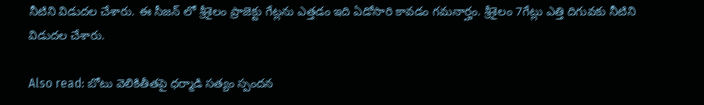నీటిని విడుదల చేశారు. ఈ సీజన్ లో శ్రీశైలం ప్రాజెక్టు గేట్లను ఎత్తడం ఇది ఏడోసారి కావడం గమనార్హం. శ్రీశైలం 7గేట్లు ఎత్తి దిగువకు నీటిని విడుదల చేశారు.

Also read: బోటు వెలికితీతపై ధర్మాడి సత్యం స్పందన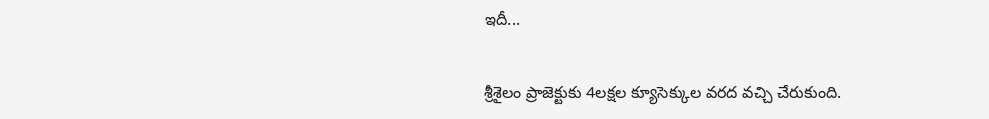ఇదీ...

శ్రీశైలం ప్రాజెక్టుకు 4లక్షల క్యూసెక్కుల వరద వచ్చి చేరుకుంది.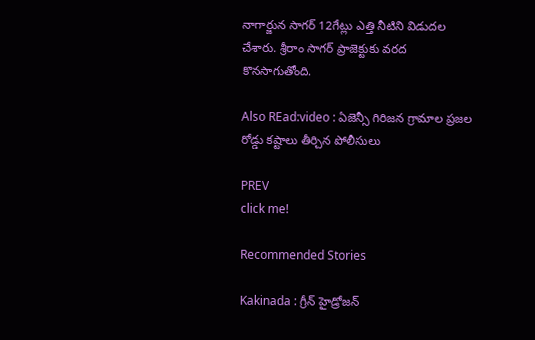నాగార్జున సాగర్ 12గేట్లు ఎత్తి నీటిని విడుదల చేశారు. శ్రీరాం సాగర్ ప్రాజెక్టుకు వరద కొనసాగుతోంది.

Also REad:video : ఏజెన్సీ గిరిజన గ్రామాల ప్రజల రోడ్డు కష్టాలు తీర్చిన పోలీసులు

PREV
click me!

Recommended Stories

Kakinada : గ్రీన్ హైడ్రోజన్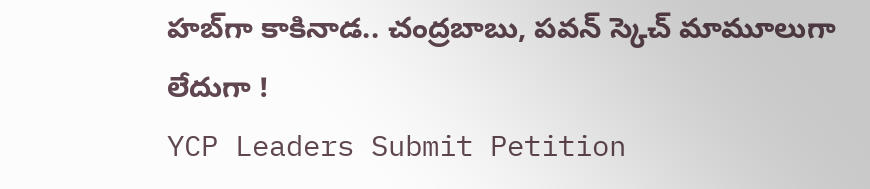హబ్‌గా కాకినాడ.. చంద్రబాబు, పవన్ స్కెచ్ మామూలుగా లేదుగా !
YCP Leaders Submit Petition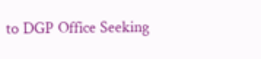to DGP Office Seeking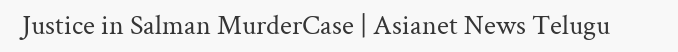Justice in Salman MurderCase | Asianet News Telugu